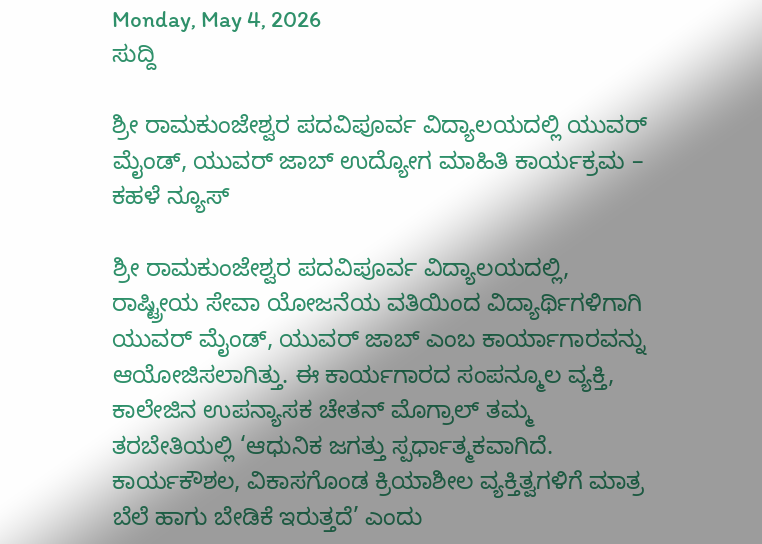Monday, May 4, 2026
ಸುದ್ದಿ

ಶ್ರೀ ರಾಮಕುಂಜೇಶ್ವರ ಪದವಿಪೂರ್ವ ವಿದ್ಯಾಲಯದಲ್ಲಿ ಯುವರ್ ಮೈಂಡ್, ಯುವರ್ ಜಾಬ್ ಉದ್ಯೋಗ ಮಾಹಿತಿ ಕಾರ್ಯಕ್ರಮ – ಕಹಳೆ ನ್ಯೂಸ್

ಶ್ರೀ ರಾಮಕುಂಜೇಶ್ವರ ಪದವಿಪೂರ್ವ ವಿದ್ಯಾಲಯದಲ್ಲಿ, ರಾಷ್ಟ್ರೀಯ ಸೇವಾ ಯೋಜನೆಯ ವತಿಯಿಂದ ವಿದ್ಯಾರ್ಥಿಗಳಿಗಾಗಿ ಯುವರ್ ಮೈಂಡ್, ಯುವರ್ ಜಾಬ್ ಎಂಬ ಕಾರ್ಯಾಗಾರವನ್ನು ಆಯೋಜಿಸಲಾಗಿತ್ತು. ಈ ಕಾರ್ಯಗಾರದ ಸಂಪನ್ಮೂಲ ವ್ಯಕ್ತಿ, ಕಾಲೇಜಿನ ಉಪನ್ಯಾಸಕ ಚೇತನ್ ಮೊಗ್ರಾಲ್ ತಮ್ಮ ತರಬೇತಿಯಲ್ಲಿ ‘ಆಧುನಿಕ ಜಗತ್ತು ಸ್ಪರ್ಧಾತ್ಮಕವಾಗಿದೆ. ಕಾರ್ಯಕೌಶಲ, ವಿಕಾಸಗೊಂಡ ಕ್ರಿಯಾಶೀಲ ವ್ಯಕ್ತಿತ್ವಗಳಿಗೆ ಮಾತ್ರ ಬೆಲೆ ಹಾಗು ಬೇಡಿಕೆ ಇರುತ್ತದೆ’ ಎಂದು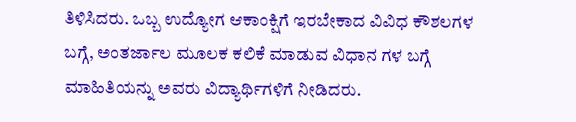ತಿಳಿಸಿದರು. ಒಬ್ಬ ಉದ್ಯೋಗ ಆಕಾಂಕ್ಷಿಗೆ ಇರಬೇಕಾದ ವಿವಿಧ ಕೌಶಲಗಳ ಬಗ್ಗೆ, ಅಂತರ್ಜಾಲ ಮೂಲಕ ಕಲಿಕೆ ಮಾಡುವ ವಿಧಾನ ಗಳ ಬಗ್ಗೆ ಮಾಹಿತಿಯನ್ನು ಅವರು ವಿದ್ಯಾರ್ಥಿಗಳಿಗೆ ನೀಡಿದರು.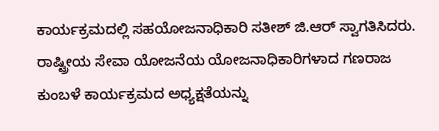ಕಾರ್ಯಕ್ರಮದಲ್ಲಿ ಸಹಯೋಜನಾಧಿಕಾರಿ ಸತೀಶ್ ಜಿ.ಆರ್ ಸ್ವಾಗತಿಸಿದರು. ರಾಷ್ಟ್ರೀಯ ಸೇವಾ ಯೋಜನೆಯ ಯೋಜನಾಧಿಕಾರಿಗಳಾದ ಗಣರಾಜ ಕುಂಬಳೆ ಕಾರ್ಯಕ್ರಮದ ಅಧ್ಯಕ್ಷತೆಯನ್ನು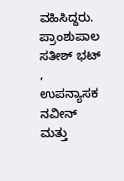ವಹಿಸಿದ್ದರು. ಪ್ರಾಂಶುಪಾಲ ಸತೀಶ್ ಭಟ್ , ಉಪನ್ಯಾಸಕ ನವೀನ್ ಮತ್ತು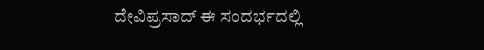ದೇವಿಪ್ರಸಾದ್ ಈ ಸಂದರ್ಭದಲ್ಲಿ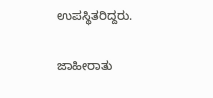ಉಪಸ್ಥಿತರಿದ್ದರು.

ಜಾಹೀರಾತು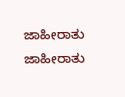ಜಾಹೀರಾತು
ಜಾಹೀರಾತು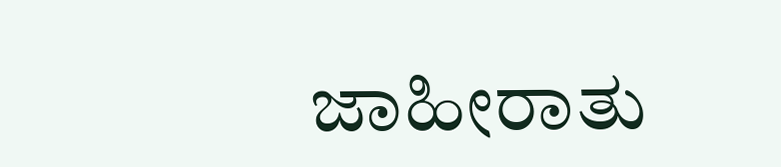ಜಾಹೀರಾತು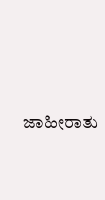ಜಾಹೀರಾತು